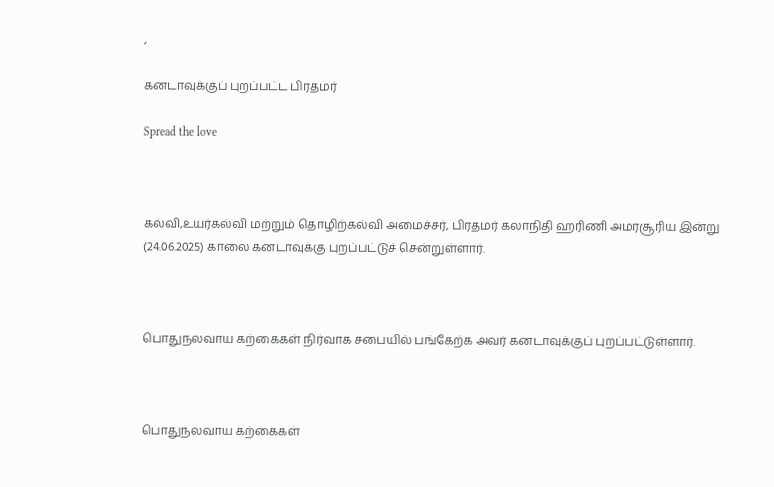,

கனடாவுக்குப் புறப்பட்ட பிரதமர்

Spread the love



கல்வி,உயர்கல்வி மற்றும் தொழிற்கல்வி அமைச்சர், பிரதமர் கலாநிதி ஹரிணி அமரசூரிய இன்று (24.06.2025) காலை கனடாவுக்கு புறப்பட்டுச் சென்றுள்ளார்.



பொதுநலவாய கற்கைகள் நிர்வாக சபையில் பங்கேற்க அவர் கனடாவுக்குப் புறப்பட்டுள்ளார்.



பொதுநலவாய கற்கைகள்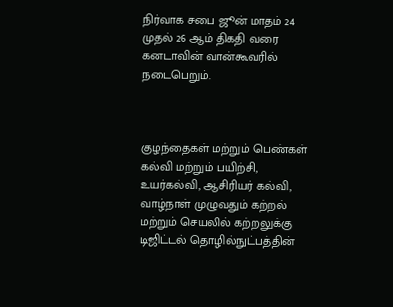நிர்வாக சபை ஜூன் மாதம் 24 முதல் 26 ஆம் திகதி வரை கனடாவின் வான்கூவரில் நடைபெறும்.



குழந்தைகள் மற்றும் பெண்கள் கல்வி மற்றும் பயிற்சி, உயர்கல்வி, ஆசிரியர் கல்வி, வாழ்நாள் முழுவதும் கற்றல் மற்றும் செயலில் கற்றலுக்கு டிஜிட்டல் தொழில்நுட்பத்தின்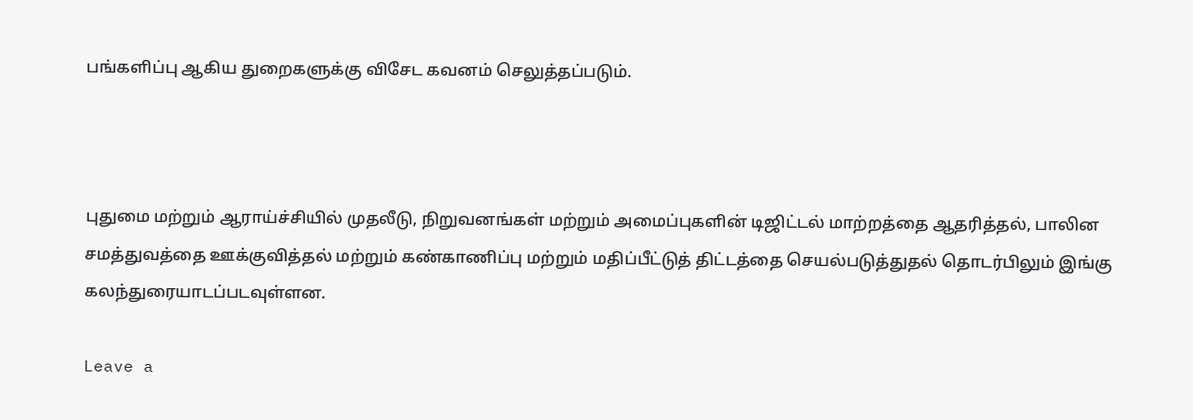பங்களிப்பு ஆகிய துறைகளுக்கு விசேட கவனம் செலுத்தப்படும்.



புதுமை மற்றும் ஆராய்ச்சியில் முதலீடு, நிறுவனங்கள் மற்றும் அமைப்புகளின் டிஜிட்டல் மாற்றத்தை ஆதரித்தல், பாலின சமத்துவத்தை ஊக்குவித்தல் மற்றும் கண்காணிப்பு மற்றும் மதிப்பீட்டுத் திட்டத்தை செயல்படுத்துதல் தொடர்பிலும் இங்கு கலந்துரையாடப்படவுள்ளன.

Leave a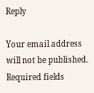Reply

Your email address will not be published. Required fields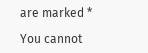are marked *

You cannot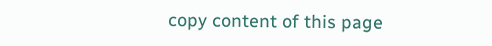copy content of this page